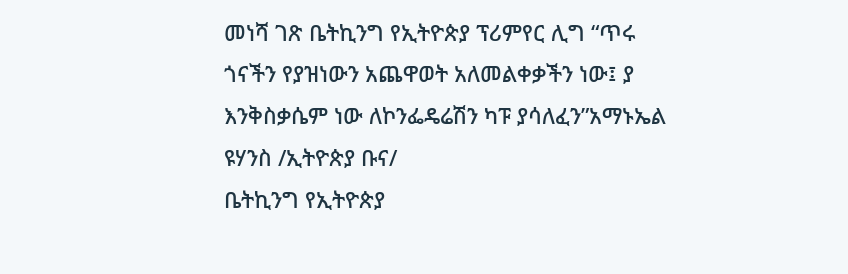መነሻ ገጽ ቤትኪንግ የኢትዮጵያ ፕሪምየር ሊግ “ጥሩ ጎናችን የያዝነውን አጨዋወት አለመልቀቃችን ነው፤ ያ እንቅስቃሴም ነው ለኮንፌዴሬሽን ካፑ ያሳለፈን”አማኑኤል ዩሃንስ /ኢትዮጵያ ቡና/
ቤትኪንግ የኢትዮጵያ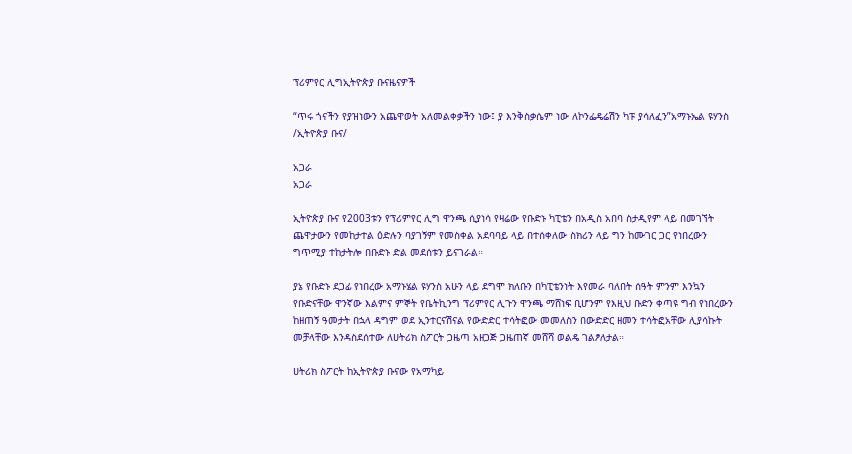ፕሪምየር ሊግኢትዮጵያ ቡናዜናዎች

“ጥሩ ጎናችን የያዝነውን አጨዋወት አለመልቀቃችን ነው፤ ያ እንቅስቃሴም ነው ለኮንፌዴሬሽን ካፑ ያሳለፈን”አማኑኤል ዩሃንስ /ኢትዮጵያ ቡና/

አጋራ
አጋራ

ኢትዮጵያ ቡና የ2003ቱን የፕሪምየር ሊግ ዋንጫ ሲያነሳ የዛሬው የቡድኑ ካፒቴን በአዲስ አበባ ስታዲየም ላይ በመገኘት ጨዋታውን የመከታተል ዕድሉን ባያገኝም የመስቀል አደባባይ ላይ በተሰቀለው ስክሪን ላይ ግን ከሙገር ጋር የነበረውን ግጥሚያ ተከታትሎ በቡድኑ ድል መደሰቱን ይናገራል።

ያኔ የቡድኑ ደጋፊ የነበረው አማኑሄል ዩሃንስ አሁን ላይ ደግሞ ክለቡን በካፒቴንነት እየመራ ባለበት ሰዓት ምንም እንኳን የቡድናቸው ዋንኛው እልምና ምኞት የቤትኪንግ ፕሪምየር ሊጉን ዋንጫ ማሸነፍ ቢሆንም የእዚህ ቡድን ቀጣዩ ግብ የነበረውን ከዘጠኝ ዓመታት በኋላ ዳግም ወደ ኢንተርናሽናል የውድድር ተሳትፎው መመለስን በውድድር ዘመን ተሳትፎአቸው ሊያሳኩት መቻላቸው እንዳስደሰተው ለሀትሪክ ስፖርት ጋዜጣ አዘጋጅ ጋዜጠኛ መሸሻ ወልዴ ገልፆለታል።

ሀትሪክ ስፖርት ከኢትዮጵያ ቡናው የአማካይ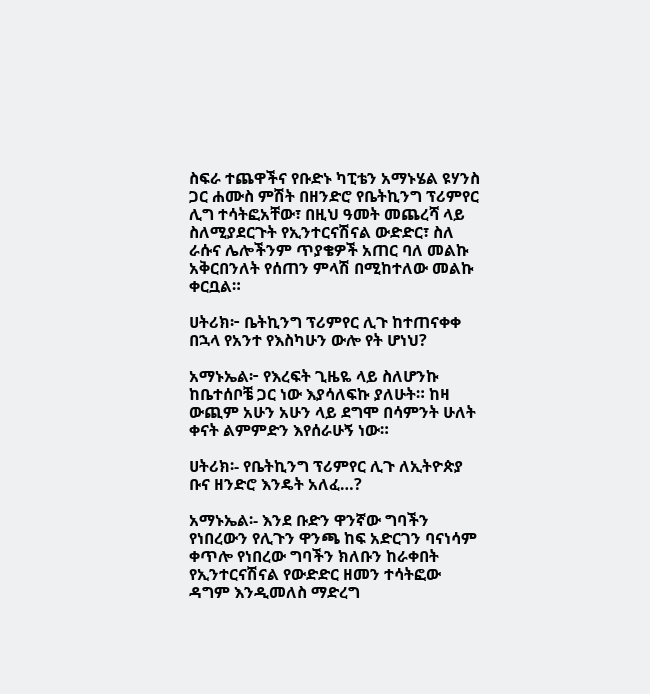ስፍራ ተጨዋችና የቡድኑ ካፒቴን አማኑሄል ዩሃንስ ጋር ሐሙስ ምሽት በዘንድሮ የቤትኪንግ ፕሪምየር ሊግ ተሳትፎአቸው፣ በዚህ ዓመት መጨረሻ ላይ ስለሚያደርጉት የኢንተርናሽናል ውድድር፣ ስለ ራሱና ሌሎችንም ጥያቄዎች አጠር ባለ መልኩ አቅርበንለት የሰጠን ምላሽ በሚከተለው መልኩ ቀርቧል።

ሀትሪክ፦ ቤትኪንግ ፕሪምየር ሊጉ ከተጠናቀቀ በኋላ የአንተ የእስካሁን ውሎ የት ሆነህ?

አማኑኤል፦ የእረፍት ጊዜዬ ላይ ስለሆንኩ ከቤተሰቦቼ ጋር ነው እያሳለፍኩ ያለሁት። ከዛ ውጪም አሁን አሁን ላይ ደግሞ በሳምንት ሁለት ቀናት ልምምድን እየሰራሁኝ ነው።

ሀትሪክ፡- የቤትኪንግ ፕሪምየር ሊጉ ለኢትዮጵያ ቡና ዘንድሮ እንዴት አለፈ…?

አማኑኤል፡- እንደ ቡድን ዋንኛው ግባችን የነበረውን የሊጉን ዋንጫ ከፍ አድርገን ባናነሳም ቀጥሎ የነበረው ግባችን ክለቡን ከራቀበት የኢንተርናሽናል የውድድር ዘመን ተሳትፎው ዳግም እንዲመለስ ማድረግ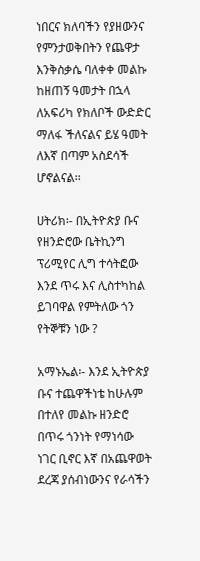ነበርና ክለባችን የያዘውንና የምንታወቅበትን የጨዋታ እንቅስቃሴ ባለቀቀ መልኩ ከዘጠኝ ዓመታት በኋላ ለአፍሪካ የክለቦች ውድድር ማለፋ ችለናልና ይሄ ዓመት ለእኛ በጣም አስደሳች ሆኖልናል፡፡

ሀትሪክ፡- በኢትዮጵያ ቡና የዘንድሮው ቤትኪንግ ፕሪሚየር ሊግ ተሳትፎው እንደ ጥሩ እና ሊስተካከል ይገባዋል የምትለው ጎን የትኞቹን ነው ?

አማኑኤል፡- እንደ ኢትዮጵያ ቡና ተጨዋችነቴ ከሁሉም በተለየ መልኩ ዘንድሮ በጥሩ ጎንነት የማነሳው ነገር ቢኖር እኛ በአጨዋወት ደረጃ ያሰብነውንና የራሳችን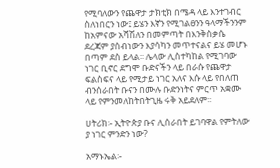የሚባለውን የጨዋታ ታክቲክ በሜዳ ላይ እንተገብር ስለነበርን ነው፤ ይሄን እኛን የሚገልፀንን ዓላማችንንም ከአምናው አሻሽለን በመምጣት በእንቅስቃሴ ደረጃም ያሰብነውን እያሳካን መጥተናልና ይሄ መሆኑ በጣም ደስ ይላል፡፡ ሌላው ሊስተካከል የሚገባው ነገር ቢኖር ደግሞ ቡድናችን ላይ በራሱ የጨዋታ ፍልስፍና ላይ የሚታይ ነገር አለና እሱ ላይ የበለጠ ብንሰራበት ቡናን በሙሉ ቡድንነትና ምርጥ አቋሙ ላይ የምንመለከትበትጊዜ ሩቅ አይደለም፡፡

ሀትሪክ፡- ኢትዮጵያ ቡና ሊሰራበት ይገባዋል የምትለው ያ ነገር ምንድን ነው?

አማኑኤል፡-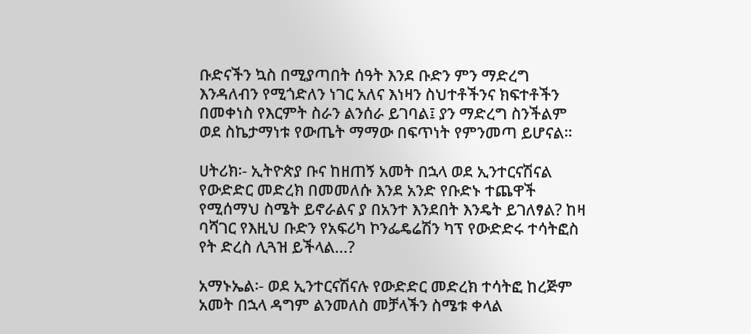ቡድናችን ኳስ በሚያጣበት ሰዓት እንደ ቡድን ምን ማድረግ እንዳለብን የሚጎድለን ነገር አለና እነዛን ስህተቶችንና ክፍተቶችን በመቀነስ የእርምት ስራን ልንሰራ ይገባል፤ ያን ማድረግ ስንችልም ወደ ስኬታማነቱ የውጤት ማማው በፍጥነት የምንመጣ ይሆናል፡፡

ሀትሪክ፡- ኢትዮጵያ ቡና ከዘጠኝ አመት በኋላ ወደ ኢንተርናሽናል የውድድር መድረክ በመመለሱ እንደ አንድ የቡድኑ ተጨዋች የሚሰማህ ስሜት ይኖራልና ያ በአንተ እንደበት እንዴት ይገለፃል? ከዛ ባሻገር የእዚህ ቡድን የአፍሪካ ኮንፌዴሬሽን ካፕ የውድድሩ ተሳትፎስ የት ድረስ ሊጓዝ ይችላል…?

አማኑኤል፡- ወደ ኢንተርናሽናሉ የውድድር መድረክ ተሳትፎ ከረጅም አመት በኋላ ዳግም ልንመለስ መቻላችን ስሜቱ ቀላል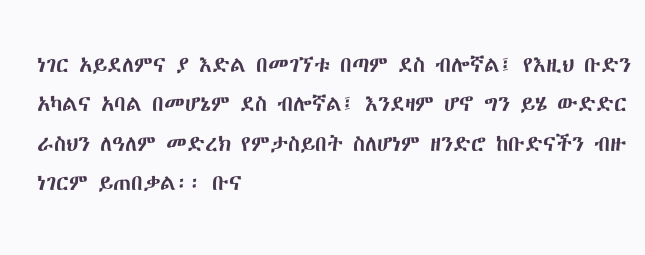ነገር አይደለምና ያ እድል በመገኘቱ በጣም ደስ ብሎኛል፤ የእዚህ ቡድን አካልና አባል በመሆኔም ደስ ብሎኛል፤ እንደዛም ሆኖ ግን ይሄ ውድድር ራስህን ለዓለም መድረክ የምታስይበት ስለሆነም ዘንድሮ ከቡድናችን ብዙ ነገርም ይጠበቃል፡፡ ቡና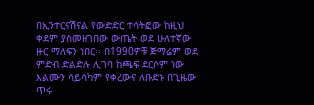በኢንተርናሽናል የውድድር ተሳትፎው ከዚህ ቀደም ያስመዘገበው ውጤት ወደ ሁለተኛው ዙር ማለፍን ነበር፡፡ በ1990ዎቹ ጅማሬም ወደ ምድብ ድልድሉ ሊገባ ከጫፍ ደርሶም ነው እልሙን ሳይሳካም የቀረውና ለቡድኑ በጊዜው ጥሩ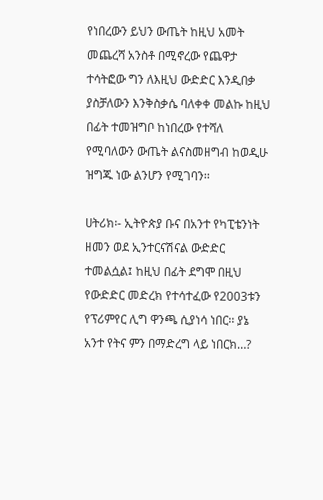የነበረውን ይህን ውጤት ከዚህ አመት መጨረሻ አንስቶ በሚኖረው የጨዋታ ተሳትፎው ግን ለእዚህ ውድድር እንዲበቃ ያስቻለውን እንቅስቃሴ ባለቀቀ መልኩ ከዚህ በፊት ተመዝግቦ ከነበረው የተሻለ የሚባለውን ውጤት ልናስመዘግብ ከወዲሁ ዝግጁ ነው ልንሆን የሚገባን፡፡

ሀትሪክ፡- ኢትዮጵያ ቡና በአንተ የካፒቴንነት ዘመን ወደ ኢንተርናሽናል ውድድር ተመልሷል፤ ከዚህ በፊት ደግሞ በዚህ የውድድር መድረክ የተሳተፈው የ2003ቱን የፕሪምየር ሊግ ዋንጫ ሲያነሳ ነበር፡፡ ያኔ አንተ የትና ምን በማድረግ ላይ ነበርክ…?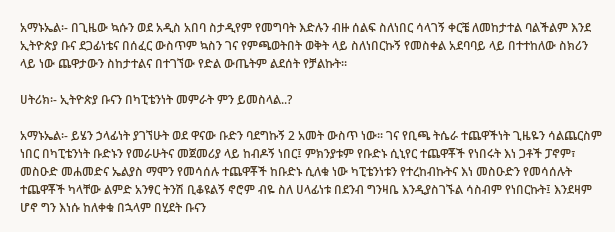አማኑኤል፡- በጊዜው ኳሱን ወደ አዲስ አበባ ስታዲየም የመግባት እድሉን ብዙ ሰልፍ ስለነበር ሳላገኝ ቀርቼ ለመከታተል ባልችልም እንደ ኢትዮጵያ ቡና ደጋፊነቴና በሰፈር ውስጥም ኳስን ገና የምጫወትበት ወቅት ላይ ስለነበርኩኝ የመስቀል አደባባይ ላይ በተተከለው ስክሪን ላይ ነው ጨዋታውን ስከታተልና በተገኘው የድል ውጤትም ልደሰት የቻልኩት፡፡

ሀትሪክ፡- ኢትዮጵያ ቡናን በካፒቴንነት መምራት ምን ይመስላል..?

አማኑኤል፡- ይሄን ኃላፊነት ያገኘሁት ወደ ዋናው ቡድን ባደግኩኝ 2 አመት ውስጥ ነው፡፡ ገና የቢጫ ትሴራ ተጨዋችነት ጊዜዬን ሳልጨርስም ነበር በካፒቴንነት ቡድኑን የመራሁትና መጀመሪያ ላይ ከብዶኝ ነበር፤ ምክንያቱም የቡድኑ ሲኒየር ተጨዋቾች የነበሩት እነ ጋቶች ፓኖም፣ መስዑድ መሐመድና ኤልያስ ማሞን የመሳሰሉ ተጨዋቾች ከቡድኑ ሲለቁ ነው ካፒቴንነቱን የተረከብኩትና እነ መስዑድን የመሳሰሉት ተጨዋቾች ካላቸው ልምድ አንፃር ትንሽ ቢቆዩልኝ ኖሮም ብዬ ስለ ሀላፊነቱ በደንብ ግንዛቤ እንዲያስገኙል ሳስብም የነበርኩት፤ እንደዛም ሆኖ ግን እነሱ ከለቀቁ በኋላም በሂደት ቡናን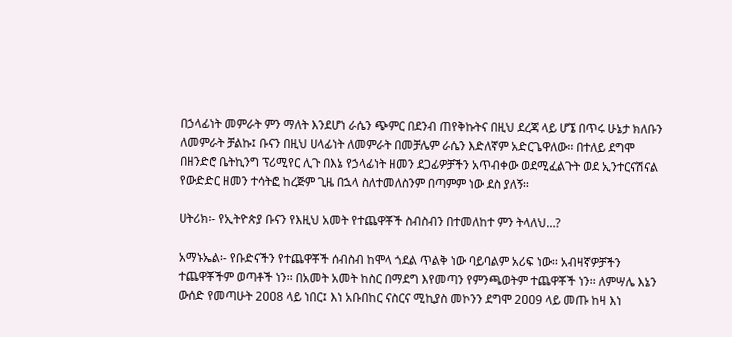በኃላፊነት መምራት ምን ማለት እንደሆነ ራሴን ጭምር በደንብ ጠየቅኩትና በዚህ ደረጃ ላይ ሆኜ በጥሩ ሁኔታ ክለቡን ለመምራት ቻልኩ፤ ቡናን በዚህ ሀላፊነት ለመምራት በመቻሌም ራሴን እድለኛም አድርጌዋለው፡፡ በተለይ ደግሞ በዘንድሮ ቤትኪንግ ፕሪሚየር ሊጉ በእኔ የኃላፊነት ዘመን ደጋፊዎቻችን አጥብቀው ወደሚፈልጉት ወደ ኢንተርናሽናል የውድድር ዘመን ተሳትፎ ከረጅም ጊዜ በኋላ ስለተመለስንም በጣምም ነው ደስ ያለኝ፡፡

ሀትሪክ፡- የኢትዮጵያ ቡናን የእዚህ አመት የተጨዋቾች ስብስብን በተመለከተ ምን ትላለህ…?

አማኑኤል፡- የቡድናችን የተጨዋቾች ሰብስብ ከሞላ ጎደል ጥልቅ ነው ባይባልም አሪፍ ነው፡፡ አብዛኛዎቻችን ተጨዋቾችም ወጣቶች ነን፡፡ በአመት አመት ከስር በማደግ እየመጣን የምንጫወትም ተጨዋቾች ነን፡፡ ለምሣሌ እኔን ውሰድ የመጣሁት 2ዐዐ8 ላይ ነበር፤ እነ አቡበከር ናስርና ሚኪያስ መኮንን ደግሞ 2ዐዐ9 ላይ መጡ ከዛ እነ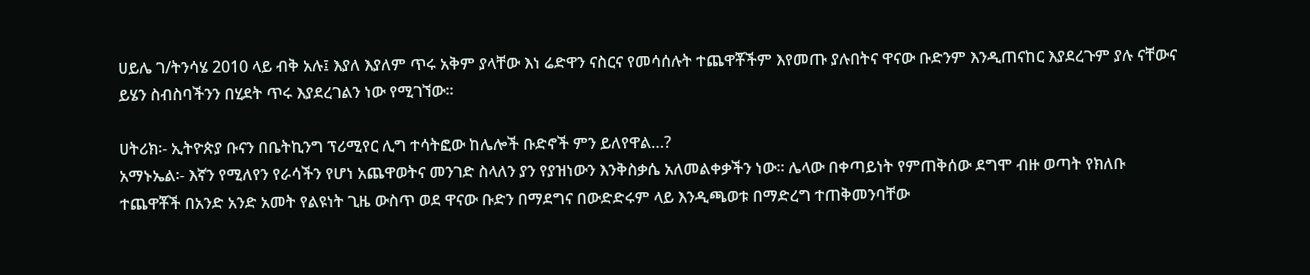ሀይሌ ገ/ትንሳሄ 2010 ላይ ብቅ አሉ፤ እያለ እያለም ጥሩ አቅም ያላቸው እነ ሬድዋን ናስርና የመሳሰሉት ተጨዋቾችም እየመጡ ያሉበትና ዋናው ቡድንም እንዲጠናከር እያደረጉም ያሉ ናቸውና ይሄን ስብስባችንን በሂደት ጥሩ እያደረገልን ነው የሚገኘው፡፡

ሀትሪክ፡- ኢትዮጵያ ቡናን በቤትኪንግ ፕሪሚየር ሊግ ተሳትፎው ከሌሎች ቡድኖች ምን ይለየዋል…?
አማኑኤል፡- እኛን የሚለየን የራሳችን የሆነ አጨዋወትና መንገድ ስላለን ያን የያዝነውን እንቅስቃሴ አለመልቀቃችን ነው፡፡ ሌላው በቀጣይነት የምጠቅሰው ደግሞ ብዙ ወጣት የክለቡ ተጨዋቾች በአንድ አንድ አመት የልዩነት ጊዜ ውስጥ ወደ ዋናው ቡድን በማደግና በውድድሩም ላይ እንዲጫወቱ በማድረግ ተጠቅመንባቸው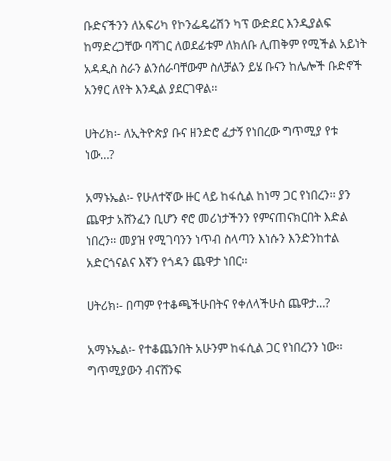ቡድናችንን ለአፍሪካ የኮንፌዴሬሽን ካፕ ውድደር እንዲያልፍ ከማድረጋቸው ባሻገር ለወደፊቱም ለክለቡ ሊጠቅም የሚችል አይነት አዳዲስ ስራን ልንሰራባቸውም ስለቻልን ይሄ ቡናን ከሌሎች ቡድኖች አንፃር ለየት እንዲል ያደርገዋል፡፡

ሀትሪክ፡- ለኢትዮጵያ ቡና ዘንድሮ ፈታኝ የነበረው ግጥሚያ የቱ ነው…?

አማኑኤል፡- የሁለተኛው ዙር ላይ ከፋሲል ከነማ ጋር የነበረን፡፡ ያን ጨዋታ አሸንፈን ቢሆን ኖሮ መሪነታችንን የምናጠናክርበት እድል ነበረን፡፡ መያዝ የሚገባንን ነጥብ ስላጣን እነሱን እንድንከተል አድርጎናልና እኛን የጎዳን ጨዋታ ነበር፡፡

ሀትሪክ፡- በጣም የተቆጫችሁበትና የቀለላችሁስ ጨዋታ…?

አማኑኤል፡- የተቆጨንበት አሁንም ከፋሲል ጋር የነበረንን ነው፡፡ ግጥሚያውን ብናሸንፍ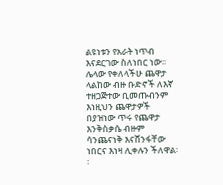ልዩነቱን የአራት ነጥብ እናደርገው ስለነበር ነው፡፡ ሌላው የቀለላችሁ ጨዋታ ላልከው ብዙ ቡድኖች ለእኛ ተዘጋጅተው ቢመጡብንም እነዚህን ጨዋታዎች በያዝነው ጥሩ የጨዋታ እንቅስቃሴ ብዙም ሳንጨናነቅ እናሸንፋቸው ነበርና እነዛ ሊቀሉን ችለዋል፡፡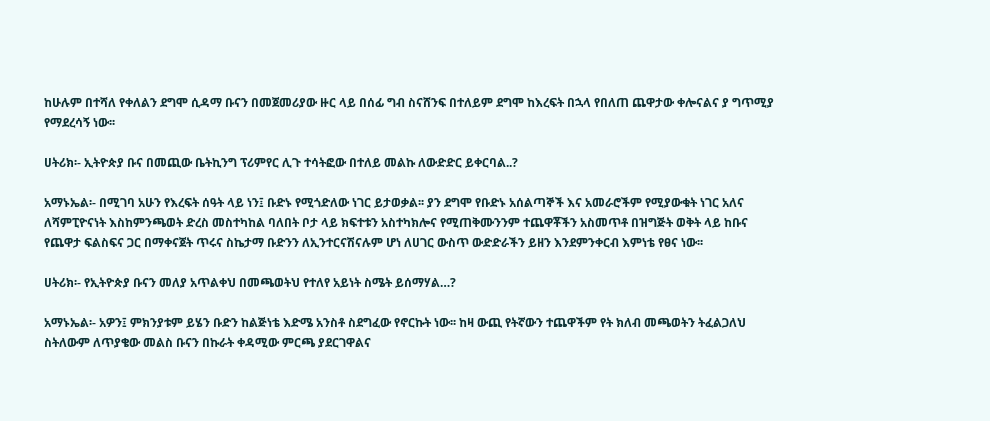ከሁሉም በተሻለ የቀለልን ደግሞ ሲዳማ ቡናን በመጀመሪያው ዙር ላይ በሰፊ ግብ ስናሸንፍ በተለይም ደግሞ ከእረፍት በኋላ የበለጠ ጨዋታው ቀሎናልና ያ ግጥሚያ የማደረሳኝ ነው፡፡

ሀትሪክ፡- ኢትዮጵያ ቡና በመጪው ቤትኪንግ ፕሪምየር ሊጉ ተሳትፎው በተለይ መልኩ ለውድድር ይቀርባል..?

አማኑኤል፡- በሚገባ አሁን የእረፍት ሰዓት ላይ ነን፤ ቡድኑ የሚጎድለው ነገር ይታወቃል፡፡ ያን ደግሞ የቡድኑ አሰልጣኞች እና አመራሮችም የሚያውቁት ነገር አለና ለሻምፒዮናነት እስከምንጫወት ድረስ መስተካከል ባለበት ቦታ ላይ ክፍተቱን አስተካክሎና የሚጠቅሙንንም ተጨዋቾችን አስመጥቶ በዝግጅት ወቅት ላይ ከቡና የጨዋታ ፍልስፍና ጋር በማቀናጀት ጥሩና ስኬታማ ቡድንን ለኢንተርናሽናሉም ሆነ ለሀገር ውስጥ ውድድራችን ይዘን እንደምንቀርብ እምነቴ የፀና ነው፡፡

ሀትሪክ፡- የኢትዮጵያ ቡናን መለያ አጥልቀህ በመጫወትህ የተለየ አይነት ስሜት ይሰማሃል…?

አማኑኤል፡- አዎን፤ ምክንያቱም ይሄን ቡድን ከልጅነቴ እድሜ አንስቶ ስደግፈው የኖርኩት ነው፡፡ ከዛ ውጪ የትኛውን ተጨዋችም የት ክለብ መጫወትን ትፈልጋለህ ስትለውም ለጥያቄው መልስ ቡናን በኩራት ቀዳሚው ምርጫ ያደርገዋልና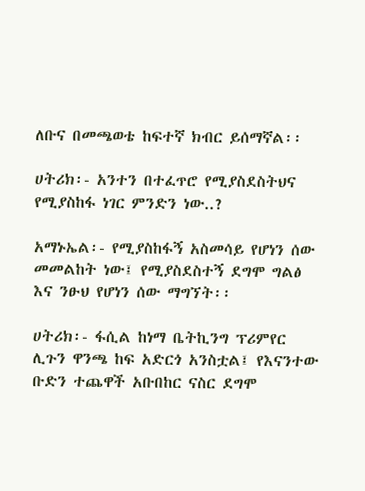ለቡና በመጫወቴ ከፍተኛ ክብር ይሰማኛል፡፡

ሀትሪክ፡- አንተን በተፈጥሮ የሚያስደስትህና የሚያስከፋ ነገር ምንድን ነው..?

አማኑኤል፡- የሚያስከፋኝ አስመሳይ የሆነን ሰው መመልከት ነው፤ የሚያስደስተኝ ደግሞ ግልፅ እና ንፁህ የሆነን ሰው ማግኘት፡፡

ሀትሪክ፡- ፋሲል ከነማ ቤትኪንግ ፕሪምየር ሊጉን ዋንጫ ከፍ አድርጎ አንስቷል፤ የእናንተው ቡድን ተጨዋች አቡበከር ናስር ደግሞ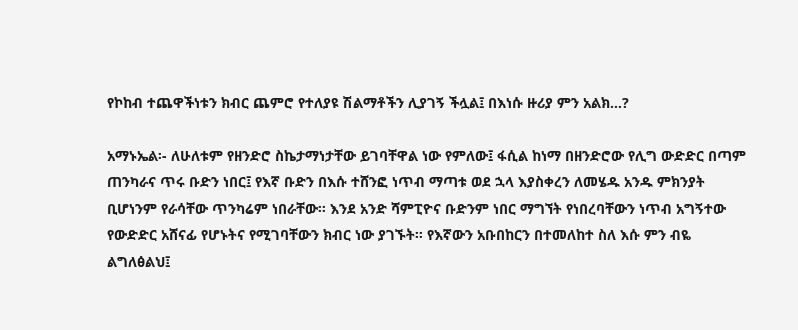የኮከብ ተጨዋችነቱን ክብር ጨምሮ የተለያዩ ሽልማቶችን ሊያገኝ ችሏል፤ በእነሱ ዙሪያ ምን አልክ…?

አማኑኤል፡- ለሁለቱም የዘንድሮ ስኬታማነታቸው ይገባቸዋል ነው የምለው፤ ፋሲል ከነማ በዘንድሮው የሊግ ውድድር በጣም ጠንካራና ጥሩ ቡድን ነበር፤ የእኛ ቡድን በእሱ ተሸንፎ ነጥብ ማጣቱ ወደ ኋላ እያስቀረን ለመሄዱ አንዱ ምክንያት ቢሆነንም የራሳቸው ጥንካሬም ነበራቸው፡፡ እንደ አንድ ሻምፒዮና ቡድንም ነበር ማግኘት የነበረባቸውን ነጥብ አግኝተው የውድድር አሸናፊ የሆኑትና የሚገባቸውን ክብር ነው ያገኙት፡፡ የእኛውን አቡበከርን በተመለከተ ስለ እሱ ምን ብዬ ልግለፅልህ፤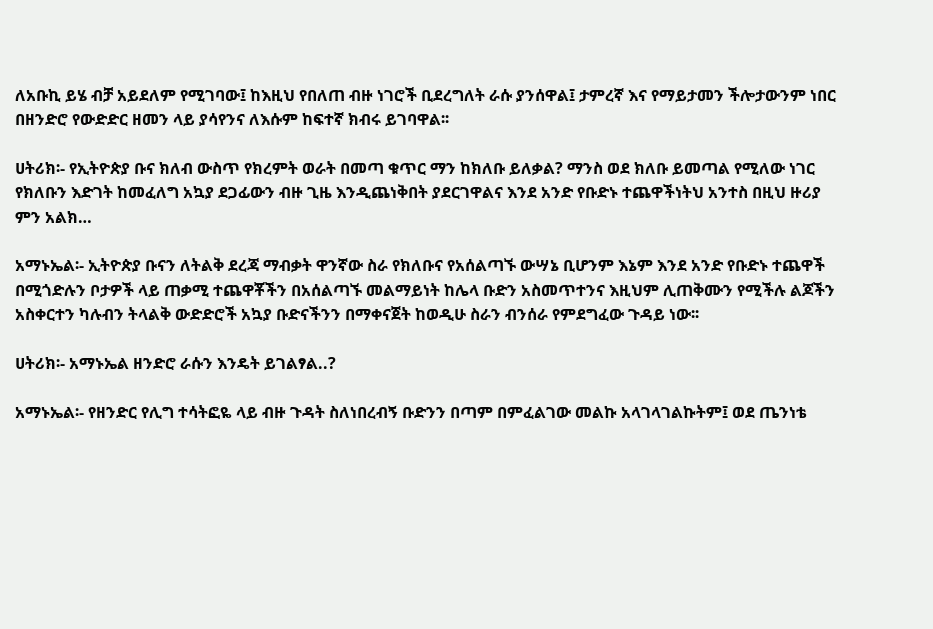ለአቡኪ ይሄ ብቻ አይደለም የሚገባው፤ ከእዚህ የበለጠ ብዙ ነገሮች ቢደረግለት ራሱ ያንሰዋል፤ ታምረኛ እና የማይታመን ችሎታውንም ነበር በዘንድሮ የውድድር ዘመን ላይ ያሳየንና ለእሱም ከፍተኛ ክብሩ ይገባዋል፡፡

ሀትሪክ፡- የኢትዮጵያ ቡና ክለብ ውስጥ የክረምት ወራት በመጣ ቁጥር ማን ከክለቡ ይለቃል? ማንስ ወደ ክለቡ ይመጣል የሚለው ነገር የክለቡን እድገት ከመፈለግ አኳያ ደጋፊውን ብዙ ጊዜ እንዲጨነቅበት ያደርገዋልና እንደ አንድ የቡድኑ ተጨዋችነትህ አንተስ በዚህ ዙሪያ ምን አልክ…

አማኑኤል፡- ኢትዮጵያ ቡናን ለትልቅ ደረጃ ማብቃት ዋንኛው ስራ የክለቡና የአሰልጣኙ ውሣኔ ቢሆንም እኔም እንደ አንድ የቡድኑ ተጨዋች በሚጎድሉን ቦታዎች ላይ ጠቃሚ ተጨዋቾችን በአሰልጣኙ መልማይነት ከሌላ ቡድን አስመጥተንና እዚህም ሊጠቅሙን የሚችሉ ልጆችን አስቀርተን ካሉብን ትላልቅ ውድድሮች አኳያ ቡድናችንን በማቀናጀት ከወዲሁ ስራን ብንሰራ የምደግፈው ጉዳይ ነው፡፡

ሀትሪክ፡- አማኑኤል ዘንድሮ ራሱን እንዴት ይገልፃል..?

አማኑኤል፡- የዘንድር የሊግ ተሳትፎዬ ላይ ብዙ ጉዳት ስለነበረብኝ ቡድንን በጣም በምፈልገው መልኩ አላገላገልኩትም፤ ወደ ጤንነቴ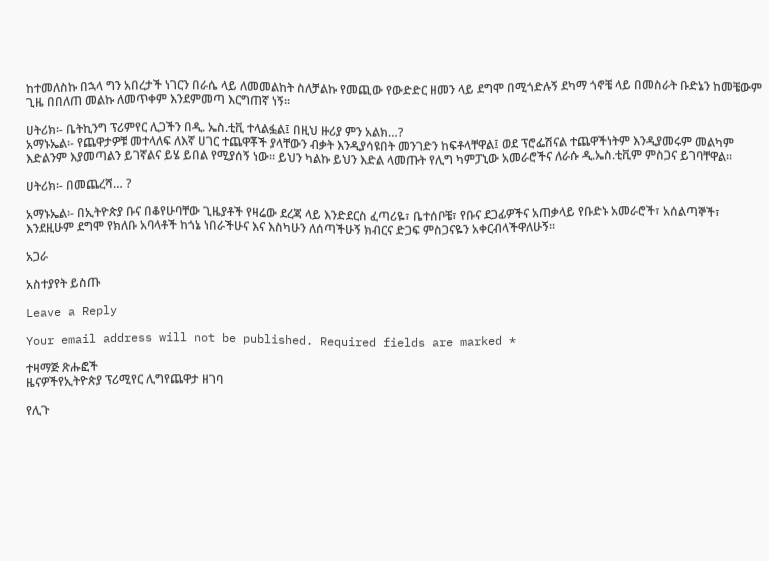ከተመለስኩ በኋላ ግን አበረታች ነገርን በራሴ ላይ ለመመልከት ስለቻልኩ የመጪው የውድድር ዘመን ላይ ደግሞ በሚጎድሉኝ ደካማ ጎኖቼ ላይ በመስራት ቡድኔን ከመቼውም ጊዜ በበለጠ መልኩ ለመጥቀም እንደምመጣ እርግጠኛ ነኝ፡፡

ሀትሪክ፡- ቤትኪንግ ፕሪምየር ሊጋችን በዲ. ኤስ.ቲቪ ተላልፏል፤ በዚህ ዙሪያ ምን አልክ…?
አማኑኤል፡- የጨዋታዎቹ መተላለፍ ለእኛ ሀገር ተጨዋቾች ያላቸውን ብቃት እንዲያሳዩበት መንገድን ከፍቶላቸዋል፤ ወደ ፕሮፌሽናል ተጨዋችነትም እንዲያመሩም መልካም እድልንም እያመጣልን ይገኛልና ይሄ ይበል የሚያሰኝ ነው፡፡ ይህን ካልኩ ይህን እድል ላመጡት የሊግ ካምፓኒው አመራሮችና ለራሱ ዲ.ኤስ.ቲቪም ምስጋና ይገባቸዋል፡፡

ሀትሪክ፡- በመጨረሻ… ?

አማኑኤል፡- በኢትዮጵያ ቡና በቆየሁባቸው ጊዜያቶች የዛሬው ደረጃ ላይ እንድደርስ ፈጣሪዬ፣ ቤተሰቦቼ፣ የቡና ደጋፊዎችና አጠቃላይ የቡድኑ አመራሮች፣ አሰልጣኞች፣ እንደዚሁም ደግሞ የክለቡ አባላቶች ከጎኔ ነበራችሁና እና እስካሁን ለሰጣችሁኝ ክብርና ድጋፍ ምስጋናዬን አቀርብላችዋለሁኝ፡፡

አጋራ

አስተያየት ይስጡ

Leave a Reply

Your email address will not be published. Required fields are marked *

ተዛማጅ ጽሑፎች
ዜናዎችየኢትዮጵያ ፕሪሚየር ሊግየጨዋታ ዘገባ

የሊጉ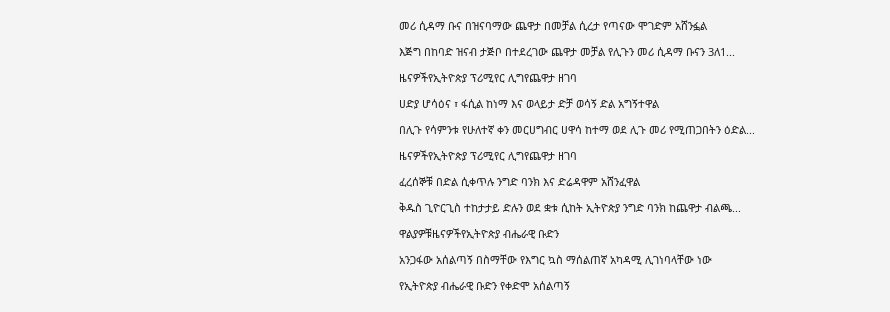መሪ ሲዳማ ቡና በዝናባማው ጨዋታ በመቻል ሲረታ የጣናው ሞገድም አሸንፏል

እጅግ በከባድ ዝናብ ታጅቦ በተደረገው ጨዋታ መቻል የሊጉን መሪ ሲዳማ ቡናን 3ለ1...

ዜናዎችየኢትዮጵያ ፕሪሚየር ሊግየጨዋታ ዘገባ

ሀድያ ሆሳዕና ፣ ፋሲል ከነማ እና ወላይታ ድቻ ወሳኝ ድል አግኝተዋል

በሊጉ የሳምንቱ የሁለተኛ ቀን መርሀግብር ሀዋሳ ከተማ ወደ ሊጉ መሪ የሚጠጋበትን ዕድል...

ዜናዎችየኢትዮጵያ ፕሪሚየር ሊግየጨዋታ ዘገባ

ፈረሰኞቹ በድል ሲቀጥሉ ንግድ ባንክ እና ድሬዳዋም አሸንፈዋል

ቅዱስ ጊዮርጊስ ተከታታይ ድሉን ወደ ቋቱ ሲከት ኢትዮጵያ ንግድ ባንክ ከጨዋታ ብልጫ...

ዋልያዎቹዜናዎችየኢትዮጵያ ብሔራዊ ቡድን

አንጋፋው አሰልጣኝ በስማቸው የእግር ኳስ ማሰልጠኛ አካዳሚ ሊገነባላቸው ነው

የኢትዮጵያ ብሔራዊ ቡድን የቀድሞ አሰልጣኝ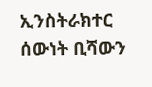ኢንስትራክተር ሰውነት ቢሻውን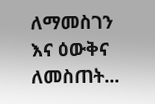ለማመስገን እና ዕውቅና ለመስጠት...